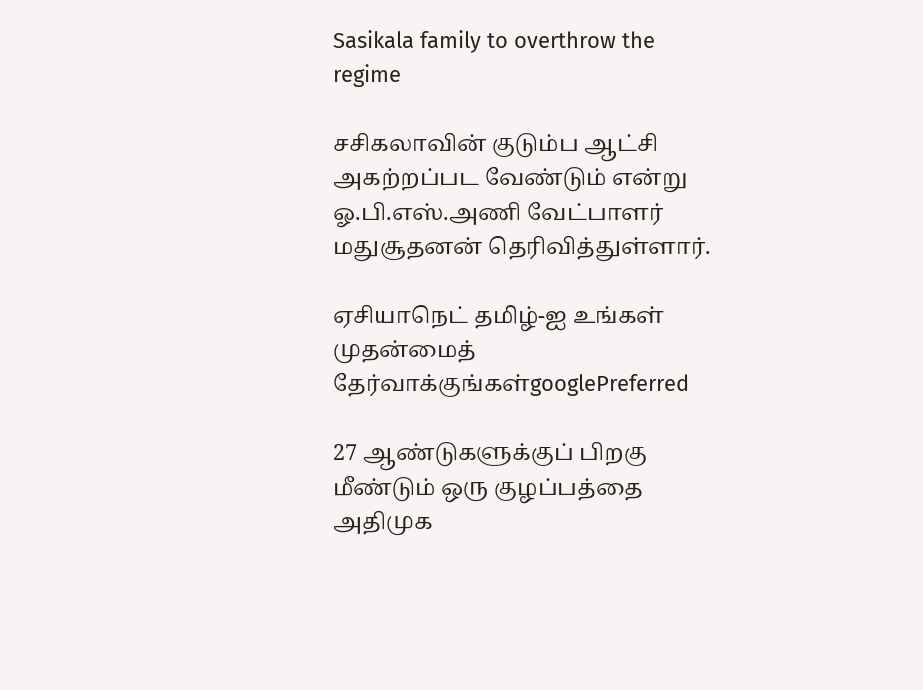Sasikala family to overthrow the regime

சசிகலாவின் குடும்ப ஆட்சி அகற்றப்பட வேண்டும் என்று ஓ.பி.எஸ்.அணி வேட்பாளர் மதுசூதனன் தெரிவித்துள்ளார்.

ஏசியாநெட் தமிழ்-ஐ உங்கள் முதன்மைத் தேர்வாக்குங்கள்googlePreferred

27 ஆண்டுகளுக்குப் பிறகு மீண்டும் ஒரு குழப்பத்தை அதிமுக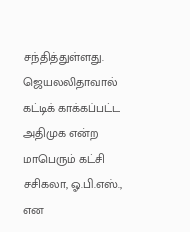சந்தித்துள்ளது. ஜெயலலிதாவால் கட்டிக் காக்கப்பட்ட அதிமுக என்ற மாபெரும் கட்சி சசிகலா, ஓ.பி.எஸ்., என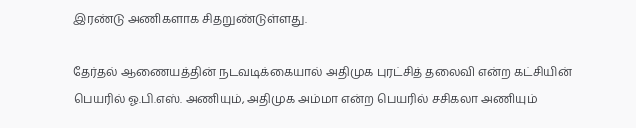இரண்டு அணிகளாக சிதறுண்டுள்ளது.

தேர்தல் ஆணையத்தின் நடவடிக்கையால் அதிமுக புரட்சித் தலைவி என்ற கட்சியின் பெயரில் ஓ.பி.எஸ். அணியும், அதிமுக அம்மா என்ற பெயரில் சசிகலா அணியும்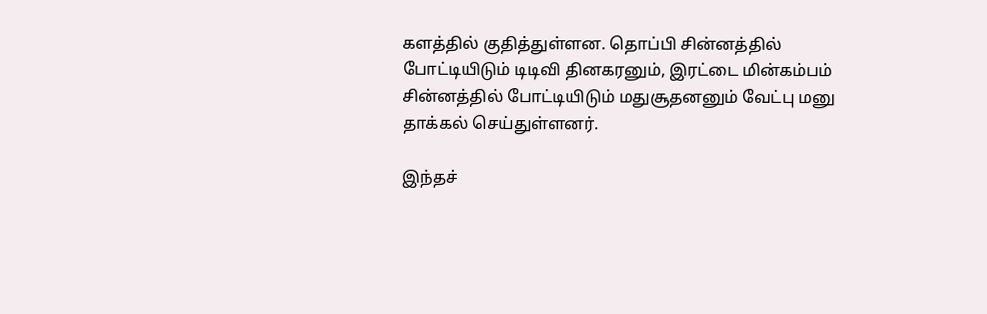களத்தில் குதித்துள்ளன. தொப்பி சின்னத்தில் போட்டியிடும் டிடிவி தினகரனும், இரட்டை மின்கம்பம் சின்னத்தில் போட்டியிடும் மதுசூதனனும் வேட்பு மனு தாக்கல் செய்துள்ளனர்.

இந்தச்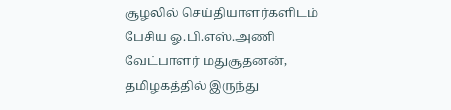சூழலில் செய்தியாளர்களிடம் பேசிய ஓ.பி.எஸ்.அணி வேட்பாளர் மதுசூதனன், தமிழகத்தில் இருந்து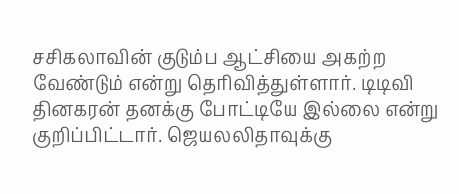சசிகலாவின் குடும்ப ஆட்சியை அகற்ற வேண்டும் என்று தெரிவித்துள்ளார். டிடிவி தினகரன் தனக்கு போட்டியே இல்லை என்று குறிப்பிட்டார். ஜெயலலிதாவுக்கு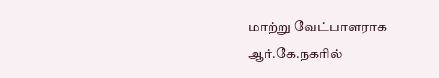மாற்று வேட்பாளராக ஆர்.கே.நகரில்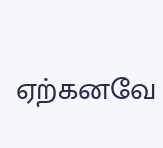ஏற்கனவே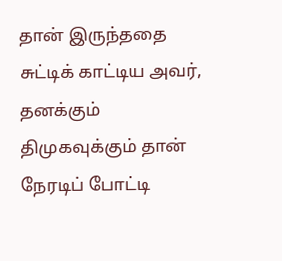தான் இருந்ததை சுட்டிக் காட்டிய அவர், தனக்கும் திமுகவுக்கும் தான் நேரடிப் போட்டி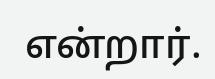என்றார்.